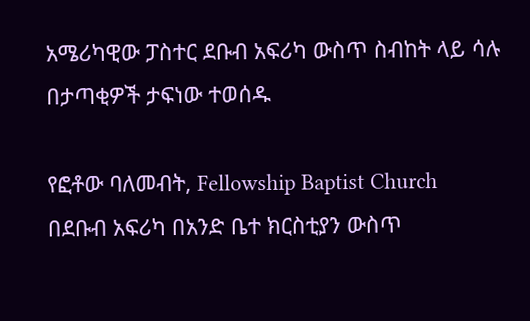አሜሪካዊው ፓስተር ደቡብ አፍሪካ ውስጥ ስብከት ላይ ሳሉ በታጣቂዎች ታፍነው ተወሰዱ

የፎቶው ባለመብት, Fellowship Baptist Church
በደቡብ አፍሪካ በአንድ ቤተ ክርስቲያን ውስጥ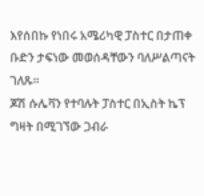እየሰበኩ የነበሩ አሜሪካዊ ፓስተር በታጠቀ ቡድን ታፍነው መወሰዳቸውን ባለሥልጣናት ገለጹ።
ጆሽ ሱሌቫን የተባሉት ፓስተር በኢስት ኬፕ ግዛት በሚገኘው ጋብራ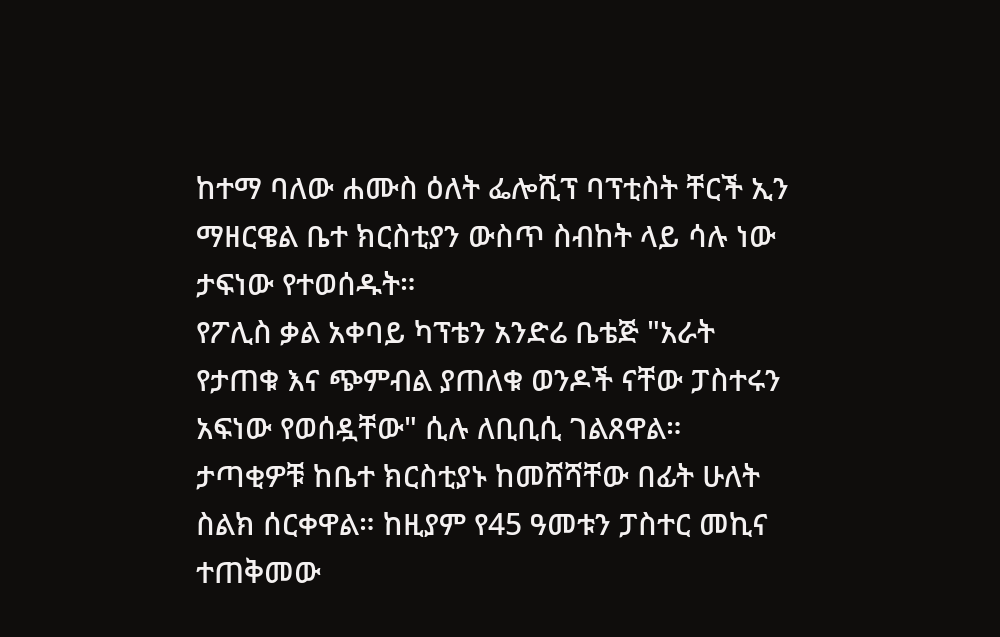ከተማ ባለው ሐሙስ ዕለት ፌሎሺፕ ባፕቲስት ቸርች ኢን ማዘርዌል ቤተ ክርስቲያን ውስጥ ስብከት ላይ ሳሉ ነው ታፍነው የተወሰዱት።
የፖሊስ ቃል አቀባይ ካፕቴን አንድሬ ቤቴጅ "አራት የታጠቁ እና ጭምብል ያጠለቁ ወንዶች ናቸው ፓስተሩን አፍነው የወሰዷቸው" ሲሉ ለቢቢሲ ገልጸዋል።
ታጣቂዎቹ ከቤተ ክርስቲያኑ ከመሸሻቸው በፊት ሁለት ስልክ ሰርቀዋል። ከዚያም የ45 ዓመቱን ፓስተር መኪና ተጠቅመው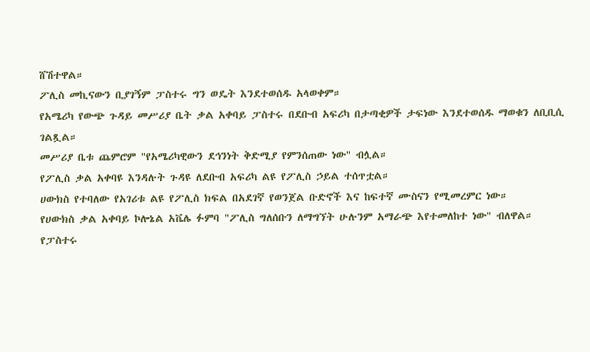ሸሽተዋል።
ፖሊስ መኪናውን ቢያገኝም ፓስተሩ ግን ወዴት እንደተወሰዱ አላወቀም።
የአሜሪካ የውጭ ጉዳይ መሥሪያ ቤት ቃል አቀባይ ፓስተሩ በደቡብ አፍሪካ በታጣቂዎች ታፍነው እንደተወሰዱ ማወቁን ለቢቢሲ ገልጿል።
መሥሪያ ቤቱ ጨምሮም "የአሜሪካዊውን ደኅንነት ቅድሚያ የምንሰጠው ነው" ብሏል።
የፖሊስ ቃል አቀባዩ እንዳሉት ጉዳዩ ለደቡብ አፍሪካ ልዩ የፖሊስ ኃይል ተሰጥቷል።
ሀውክስ የተባለው የአገሪቱ ልዩ የፖሊስ ክፍል በአደገኛ የወንጀል ቡድኖች እና ከፍተኛ ሙስናን የሚመረምር ነው።
የሀውክስ ቃል አቀባይ ኮሎኔል አቬሌ ፉምባ "ፖሊስ ግለሰቡን ለማግኘት ሁሉንም አማራጭ እየተመለከተ ነው" ብለዋል።
የፓስተሩ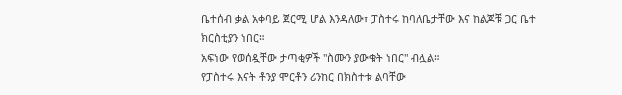ቤተሰብ ቃል አቀባይ ጀርሚ ሆል እንዳለው፣ ፓስተሩ ከባለቤታቸው እና ከልጆቹ ጋር ቤተ ክርስቲያን ነበር።
አፍነው የወሰዷቸው ታጣቂዎች "ስሙን ያውቁት ነበር" ብሏል።
የፓስተሩ እናት ቶንያ ሞርቶን ሪንከር በክስተቱ ልባቸው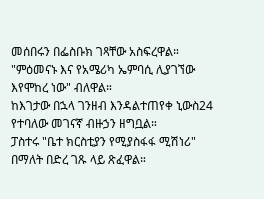መሰበሩን በፌስቡክ ገጻቸው አስፍረዋል።
"ምዕመናኑ እና የአሜሪካ ኤምባሲ ሊያገኘው እየሞከረ ነው" ብለዋል።
ከእገታው በኋላ ገንዘብ እንዳልተጠየቀ ኒውስ24 የተባለው መገናኛ ብዙኃን ዘግቧል።
ፓስተሩ "ቤተ ክርስቲያን የሚያስፋፋ ሚሽነሪ" በማለት በድረ ገጹ ላይ ጽፈዋል።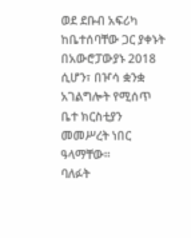ወደ ደቡብ አፍሪካ ከቤተሰባቸው ጋር ያቀኑት በአውሮፓውያኑ 2018 ሲሆን፣ በዦሳ ቋንቋ አገልግሎት የሚሰጥ ቤተ ክርስቲያን መመሥረት ነበር ዓላማቸው።
ባለፉት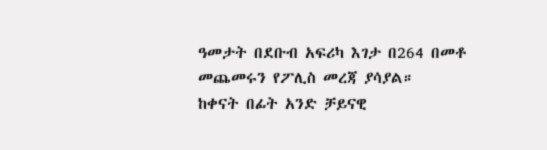ዓመታት በደቡብ አፍሪካ እገታ በ264 በመቶ መጨመሩን የፖሊስ መረጃ ያሳያል።
ከቀናት በፊት አንድ ቻይናዊ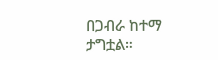በጋብራ ከተማ ታግቷል።